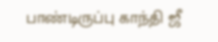பாண்டிருப்பு காந்தி ஜீ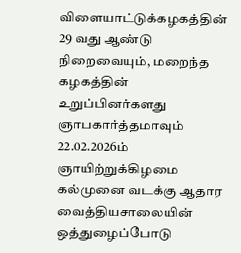விளையாட்டுக்கழகத்தின் 29 வது ஆண்டு நிறைவையும், மறைந்த கழகத்தின் உறுப்பினர்களது ஞாபகார்த்தமாவும் 22.02.2026ம் ஞாயிற்றுக்கிழமை கல்முனை வடக்கு ஆதார வைத்தியசாலையின் ஒத்துழைப்போடு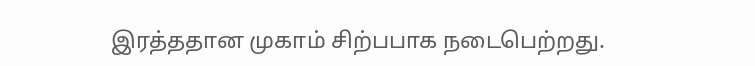இரத்ததான முகாம் சிற்பபாக நடைபெற்றது.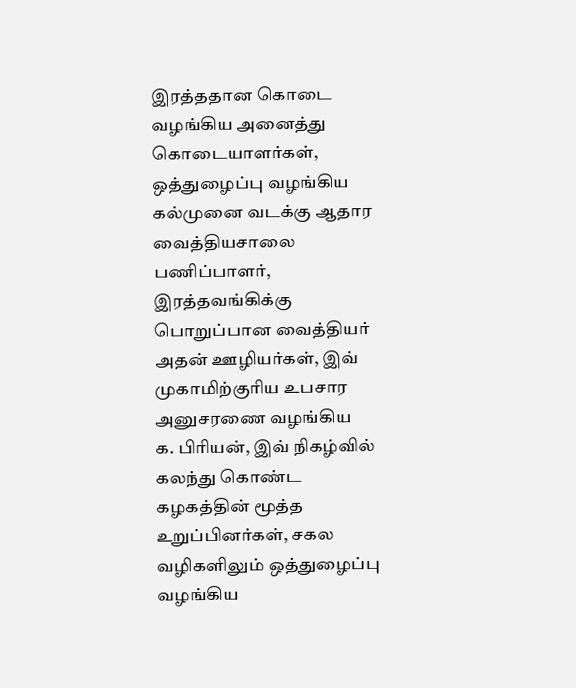இரத்ததான கொடை வழங்கிய அனைத்து கொடையாளர்கள், ஒத்துழைப்பு வழங்கிய கல்முனை வடக்கு ஆதார வைத்தியசாலை பணிப்பாளர், இரத்தவங்கிக்கு பொறுப்பான வைத்தியர் அதன் ஊழியர்கள், இவ் முகாமிற்குரிய உபசார அனுசரணை வழங்கிய
க. பிரியன், இவ் நிகழ்வில் கலந்து கொண்ட கழகத்தின் மூத்த உறுப்பினர்கள், சகல வழிகளிலும் ஒத்துழைப்பு வழங்கிய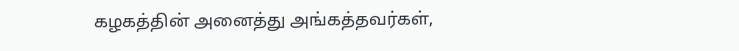கழகத்தின் அனைத்து அங்கத்தவர்கள்,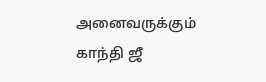அனைவருக்கும் காந்தி ஜீ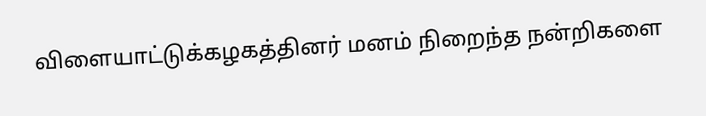விளையாட்டுக்கழகத்தினர் மனம் நிறைந்த நன்றிகளை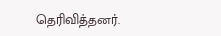தெரிவித்தனர்.